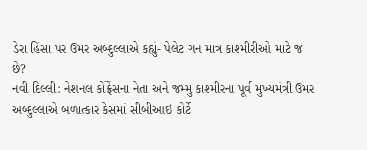ડેરા હિંસા પર ઉમર અબ્દુલ્લાએ કહ્યું- પેલેટ ગન માત્ર કાશ્મીરીઓ માટે જ છે?
નવી દિલ્લી: નેશનલ કોંફ્રેંસના નેતા અને જમ્મુ કાશ્મીરના પૂર્વ મુખ્યમંત્રી ઉમર અબ્દુલ્લાએ બળાત્કાર કેસમાં સીબીઆઇ કોર્ટે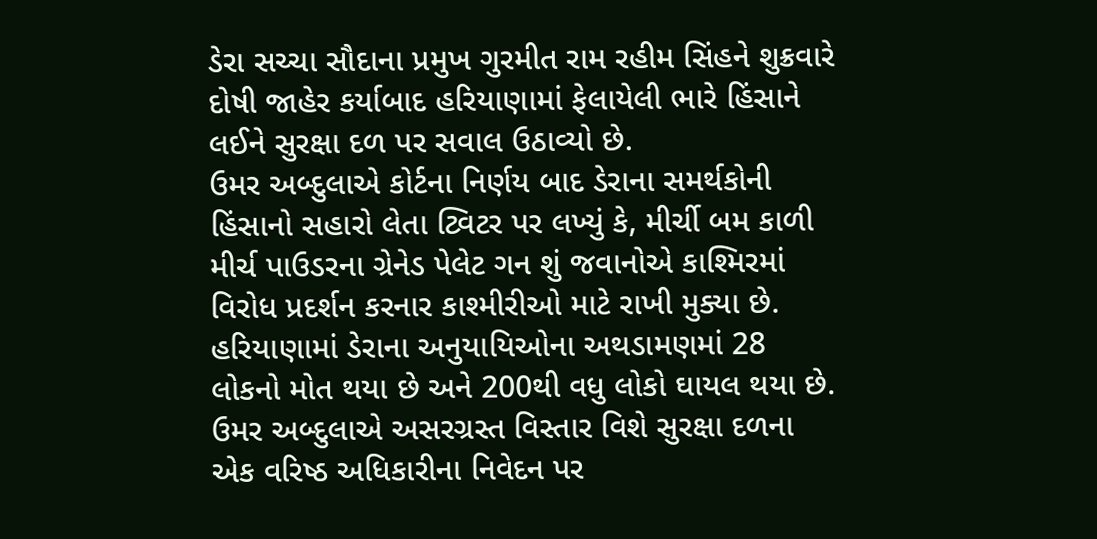ડેરા સચ્ચા સૌદાના પ્રમુખ ગુરમીત રામ રહીમ સિંહને શુક્રવારે દોષી જાહેર કર્યાબાદ હરિયાણામાં ફેલાયેલી ભારે હિંસાને લઈને સુરક્ષા દળ પર સવાલ ઉઠાવ્યો છે.
ઉમર અબ્દુલાએ કોર્ટના નિર્ણય બાદ ડેરાના સમર્થકોની હિંસાનો સહારો લેતા ટ્વિટર પર લખ્યું કે, મીર્ચી બમ કાળી મીર્ચ પાઉડરના ગ્રેનેડ પેલેટ ગન શું જવાનોએ કાશ્મિરમાં વિરોધ પ્રદર્શન કરનાર કાશ્મીરીઓ માટે રાખી મુક્યા છે.
હરિયાણામાં ડેરાના અનુયાયિઓના અથડામણમાં 28 લોકનો મોત થયા છે અને 200થી વધુ લોકો ઘાયલ થયા છે. ઉમર અબ્દુલાએ અસરગ્રસ્ત વિસ્તાર વિશે સુરક્ષા દળના એક વરિષ્ઠ અધિકારીના નિવેદન પર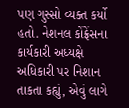પણ ગુસ્સો વ્યક્ત કર્યો હતો. નેશનલ કોંફ્રેંસના કાર્યકારી અધ્યક્ષે અધિકારી પર નિશાન તાકતા કહ્યું, એવું લાગે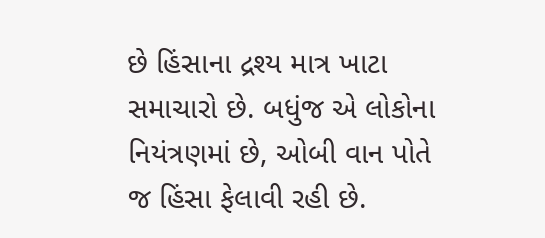છે હિંસાના દ્રશ્ય માત્ર ખાટા સમાચારો છે. બધુંજ એ લોકોના નિયંત્રણમાં છે, ઓબી વાન પોતે જ હિંસા ફેલાવી રહી છે.